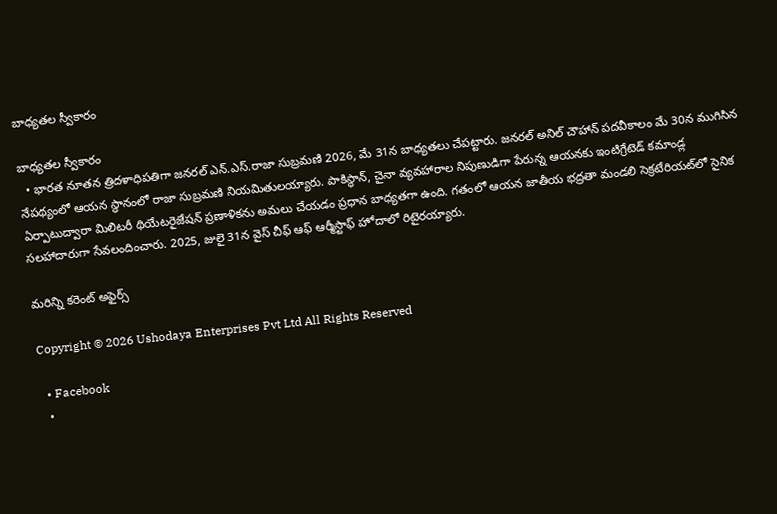బాధ్యతల స్వీకారం

బాధ్యతల స్వీకారం
  • భారత నూతన త్రిదళాధిపతిగా జనరల్‌ ఎన్‌.ఎస్‌.రాజా సుబ్రమణి 2026, మే 31న బాధ్యతలు చేపట్టారు. జనరల్‌ అనిల్‌ చౌహాన్‌ పదవీకాలం మే 30న ముగిసిన నేపథ్యంలో ఆయన స్థానంలో రాజా సుబ్రమణి నియమితులయ్యారు. పాకిస్థాన్, చైనా వ్యవహారాల నిపుణుడిగా పేరున్న ఆయనకు ఇంటిగ్రేటెడ్‌ కమాండ్ల ఏర్పాటుద్వారా మిలిటరీ థియేటరైజేషన్‌ ప్రణాళికను అమలు చేయడం ప్రధాన బాధ్యతగా ఉంది. గతంలో ఆయన జాతీయ భద్రతా మండలి సెక్రటేరియట్‌లో సైనిక సలహాదారుగా సేవలందించారు. 2025, జులై 31న వైస్‌ చీఫ్‌ ఆఫ్‌ ఆర్మీస్టాఫ్‌ హోదాలో రిటైరయ్యారు.

మరిన్ని కరెంట్ అఫైర్స్

Copyright © 2026 Ushodaya Enterprises Pvt Ltd All Rights Reserved

  • Facebook
  •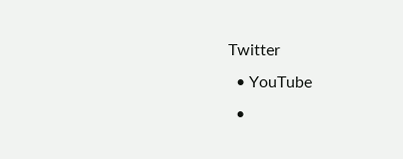Twitter
  • YouTube
  •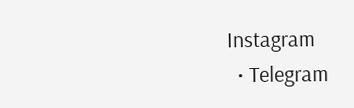Instagram
  • Telegram